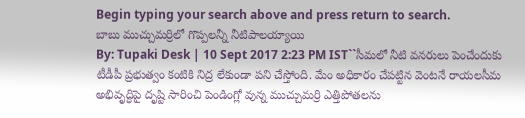Begin typing your search above and press return to search.
బాబు ముచ్చుమర్రిలో గొప్పలన్నీ నీటిపాలయ్యాయి
By: Tupaki Desk | 10 Sept 2017 2:23 PM IST``సీమలో నీటి వనరులు పెంచేందుకు టీడీపీ ప్రభుత్వం కంటికి నిద్ర లేకుండా పని చేస్తోంది. మేం అధికారం చేపట్టిన వెంటనే రాయలసీమ అభివృద్ధిపై దృష్టి సారించి పెండింగ్లో వున్న ముచ్చుమర్రి ఎత్తిపోతలను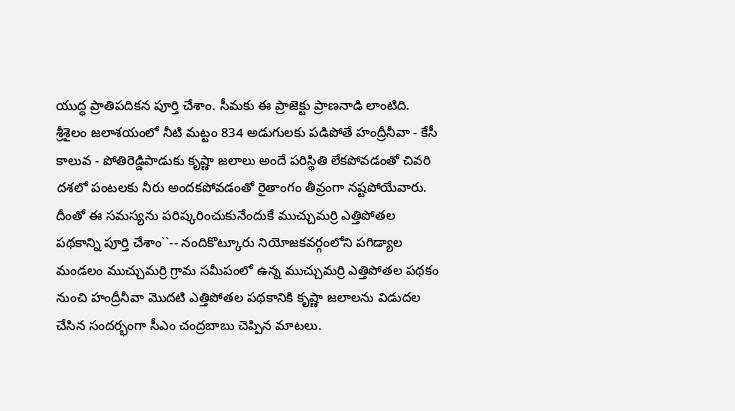యుద్ధ ప్రాతిపదికన పూర్తి చేశాం. సీమకు ఈ ప్రాజెక్టు ప్రాణనాడి లాంటిది. శ్రీశైలం జలాశయంలో నీటి మట్టం 834 అడుగులకు పడిపోతే హంద్రీనీవా - కేసీ కాలువ - పోతిరెడ్డిపాడుకు కృష్ణా జలాలు అందే పరిస్థితి లేకపోవడంతో చివరి దశలో పంటలకు నీరు అందకపోవడంతో రైతాంగం తీవ్రంగా నష్టపోయేవారు. దీంతో ఈ సమస్యను పరిష్కరించుకునేందుకే ముచ్చుమర్రి ఎత్తిపోతల పథకాన్ని పూర్తి చేశాం``-- నందికొట్కూరు నియోజకవర్గంలోని పగిడ్యాల మండలం ముచ్చుమర్రి గ్రామ సమీపంలో ఉన్న ముచ్చుమర్రి ఎత్తిపోతల పథకం నుంచి హంద్రీనీవా మొదటి ఎత్తిపోతల పథకానికి కృష్ణా జలాలను విడుదల చేసిన సందర్భంగా సీఎం చంద్రబాబు చెప్పిన మాటలు.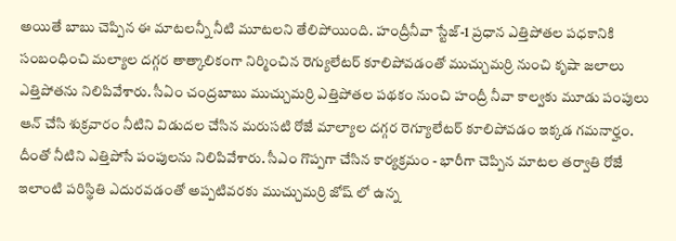అయితే బాబు చెప్పిన ఈ మాటలన్నీ నీటి మూటలని తేలిపోయింది. హంద్రీనీవా స్టేజ్-1 ప్రధాన ఎత్తిపోతల పధకానికి సంబంధించి మల్యాల దగ్గర తాత్కాలికంగా నిర్మించిన రెగ్యులేటర్ కూలిపోవడంతో ముచ్చుమర్రి నుంచి కృషా జలాలు ఎత్తిపోతను నిలిపివేశారు. సీఏం చంద్రబాబు ముచ్చుమర్రి ఎత్తిపోతల పథకం నుంచి హంద్రీ నీవా కాల్వకు మూడు పంపులు ఆన్ చేసి శుక్రవారం నీటిని విడుదల చేసిన మరుసటి రోజే మాల్యాల దగ్గర రెగ్యూలేటర్ కూలిపోవడం ఇక్కడ గమనార్హం. దీంతో నీటిని ఎత్తిపోసే పంపులను నిలిపివేశారు. సీఎం గొప్పగా చేసిన కార్యక్రమం - భారీగా చెప్పిన మాటల తర్వాతి రోజే ఇలాంటి పరిస్థితి ఎదురవడంతో అప్పటివరకు ముచ్చుమర్రి జోష్ లో ఉన్న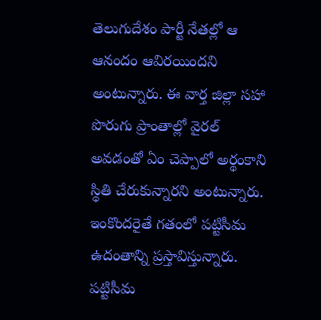తెలుగుదేశం పార్టీ నేతల్లో ఆ ఆనందం ఆవిరయిందని అంటున్నారు. ఈ వార్త జిల్లా సహా పొరుగు ప్రాంతాల్లో వైరల్ అవడంతో ఏం చెప్పాలో అర్థంకాని స్థితి చేరుకున్నారని అంటున్నారు. ఇంకొందరైతే గతంలో పట్టిసీమ ఉదంతాన్ని ప్రస్తావిస్తున్నారు. పట్టిసీమ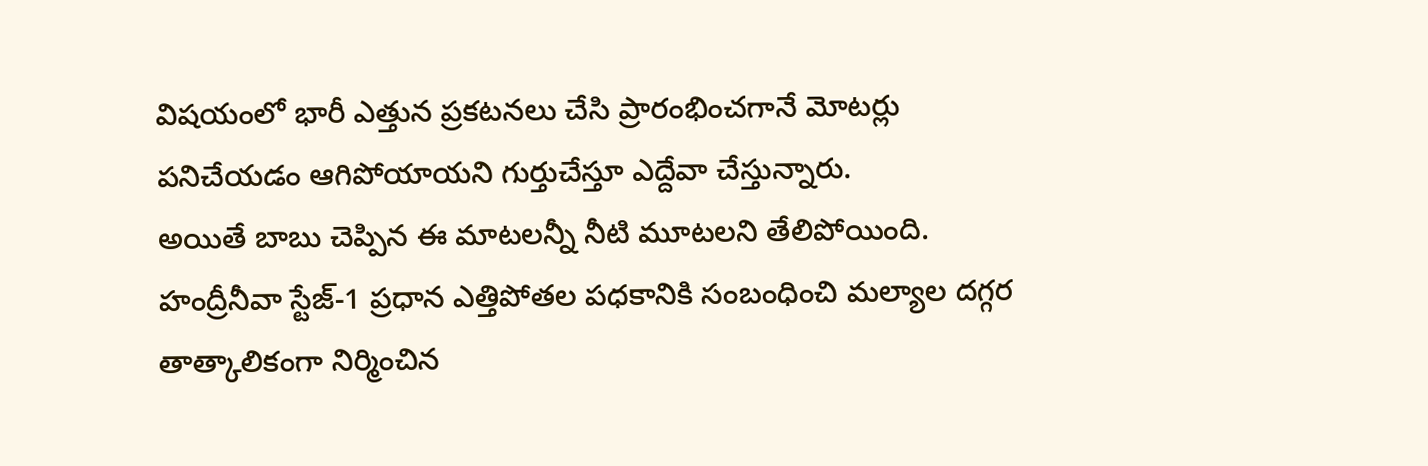విషయంలో భారీ ఎత్తున ప్రకటనలు చేసి ప్రారంభించగానే మోటర్లు పనిచేయడం ఆగిపోయాయని గుర్తుచేస్తూ ఎద్దేవా చేస్తున్నారు.
అయితే బాబు చెప్పిన ఈ మాటలన్నీ నీటి మూటలని తేలిపోయింది. హంద్రీనీవా స్టేజ్-1 ప్రధాన ఎత్తిపోతల పధకానికి సంబంధించి మల్యాల దగ్గర తాత్కాలికంగా నిర్మించిన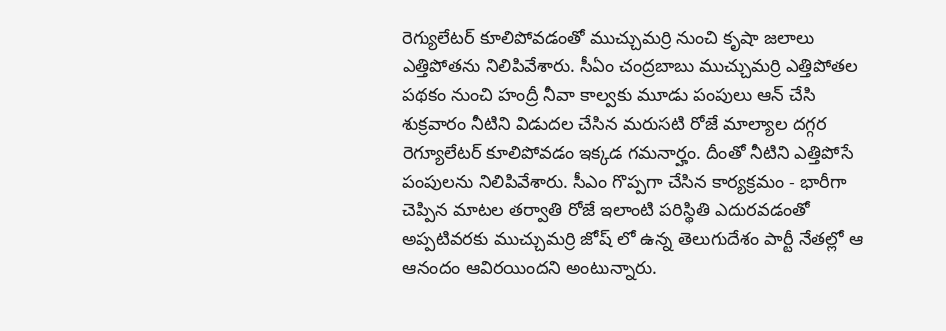రెగ్యులేటర్ కూలిపోవడంతో ముచ్చుమర్రి నుంచి కృషా జలాలు ఎత్తిపోతను నిలిపివేశారు. సీఏం చంద్రబాబు ముచ్చుమర్రి ఎత్తిపోతల పథకం నుంచి హంద్రీ నీవా కాల్వకు మూడు పంపులు ఆన్ చేసి శుక్రవారం నీటిని విడుదల చేసిన మరుసటి రోజే మాల్యాల దగ్గర రెగ్యూలేటర్ కూలిపోవడం ఇక్కడ గమనార్హం. దీంతో నీటిని ఎత్తిపోసే పంపులను నిలిపివేశారు. సీఎం గొప్పగా చేసిన కార్యక్రమం - భారీగా చెప్పిన మాటల తర్వాతి రోజే ఇలాంటి పరిస్థితి ఎదురవడంతో అప్పటివరకు ముచ్చుమర్రి జోష్ లో ఉన్న తెలుగుదేశం పార్టీ నేతల్లో ఆ ఆనందం ఆవిరయిందని అంటున్నారు.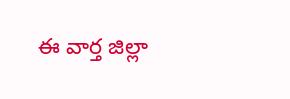ఈ వార్త జిల్లా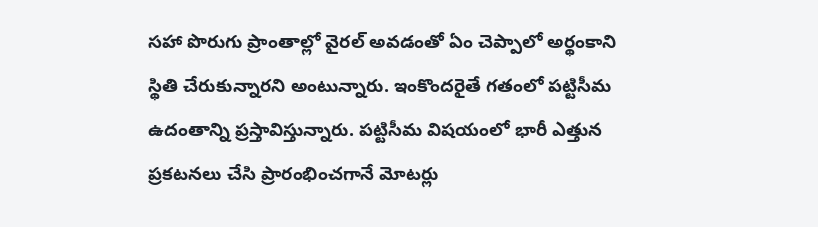సహా పొరుగు ప్రాంతాల్లో వైరల్ అవడంతో ఏం చెప్పాలో అర్థంకాని స్థితి చేరుకున్నారని అంటున్నారు. ఇంకొందరైతే గతంలో పట్టిసీమ ఉదంతాన్ని ప్రస్తావిస్తున్నారు. పట్టిసీమ విషయంలో భారీ ఎత్తున ప్రకటనలు చేసి ప్రారంభించగానే మోటర్లు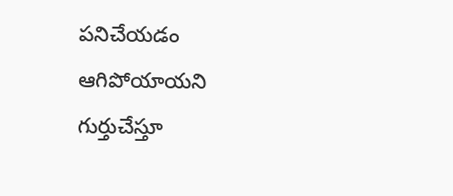పనిచేయడం ఆగిపోయాయని గుర్తుచేస్తూ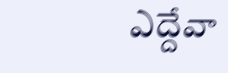ఎద్దేవా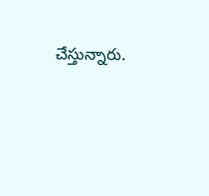చేస్తున్నారు.